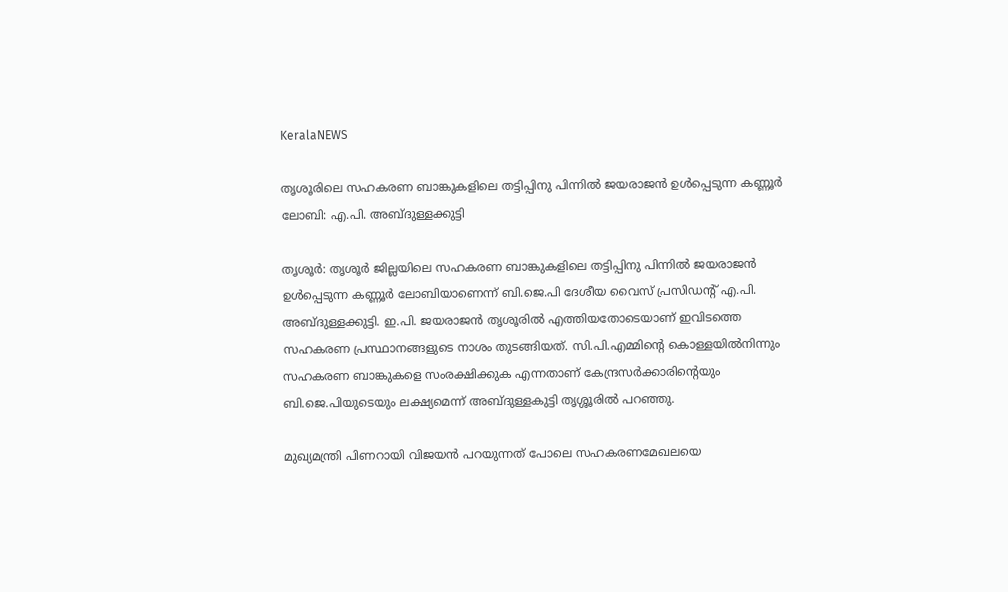KeralaNEWS

തൃശൂരിലെ സഹകരണ ബാങ്കുകളിലെ തട്ടിപ്പിനു പിന്നില്‍ ജയരാജന്‍ ഉള്‍പ്പെടുന്ന കണ്ണൂര്‍ ലോബി: എ.പി. അബ്ദുള്ളക്കുട്ടി

തൃശൂര്‍: തൃശൂര്‍ ജില്ലയിലെ സഹകരണ ബാങ്കുകളിലെ തട്ടിപ്പിനു പിന്നില്‍ ജയരാജന്‍ ഉള്‍പ്പെടുന്ന കണ്ണൂര്‍ ലോബിയാണെന്ന് ബി.ജെ.പി ദേശീയ വൈസ് പ്രസിഡന്റ് എ.പി. അബ്ദുള്ളക്കുട്ടി. ഇ.പി. ജയരാജന്‍ തൃശൂരില്‍ എത്തിയതോടെയാണ് ഇവിടത്തെ സഹകരണ പ്രസ്ഥാനങ്ങളുടെ നാശം തുടങ്ങിയത്. സി.പി.എമ്മിന്റെ കൊള്ളയില്‍നിന്നും സഹകരണ ബാങ്കുകളെ സംരക്ഷിക്കുക എന്നതാണ് കേന്ദ്രസര്‍ക്കാരിന്റെയും ബി.ജെ.പിയുടെയും ലക്ഷ്യമെന്ന് അബ്ദുള്ളകുട്ടി തൃശ്ശൂരിൽ പറഞ്ഞു.

മുഖ്യമന്ത്രി പിണറായി വിജയന്‍ പറയുന്നത് പോലെ സഹകരണമേഖലയെ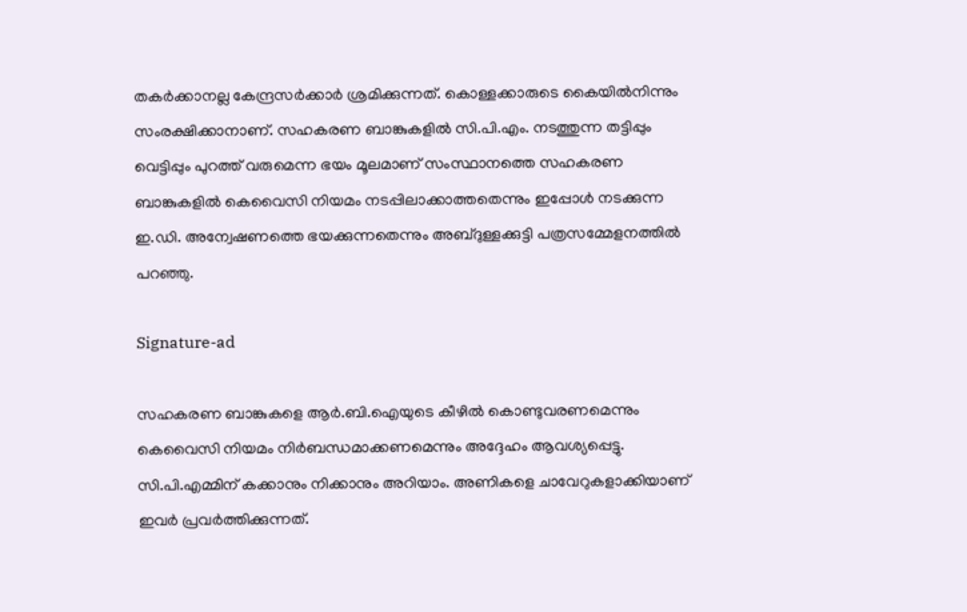തകര്‍ക്കാനല്ല കേന്ദ്രസര്‍ക്കാര്‍ ശ്രമിക്കുന്നത്. കൊള്ളക്കാരുടെ കൈയില്‍നിന്നും സംരക്ഷിക്കാനാണ്. സഹകരണ ബാങ്കുകളില്‍ സി.പി.എം. നടത്തുന്ന തട്ടിപ്പും വെട്ടിപ്പും പുറത്ത് വരുമെന്ന ഭയം മൂലമാണ് സംസ്ഥാനത്തെ സഹകരണ ബാങ്കുകളില്‍ കെവൈസി നിയമം നടപ്പിലാക്കാത്തതെന്നും ഇപ്പോള്‍ നടക്കുന്ന ഇ.ഡി. അന്വേഷണത്തെ ഭയക്കുന്നതെന്നും അബ്ദുള്ളക്കുട്ടി പത്രസമ്മേളനത്തില്‍ പറഞ്ഞു.

Signature-ad

സഹകരണ ബാങ്കുകളെ ആര്‍.ബി.ഐയുടെ കീഴില്‍ കൊണ്ടുവരണമെന്നും കെവൈസി നിയമം നിര്‍ബന്ധമാക്കണമെന്നും അദ്ദേഹം ആവശ്യപ്പെട്ടു. സി.പി.എമ്മിന് കക്കാനും നിക്കാനും അറിയാം. അണികളെ ചാവേറുകളാക്കിയാണ് ഇവര്‍ പ്രവര്‍ത്തിക്കുന്നത്.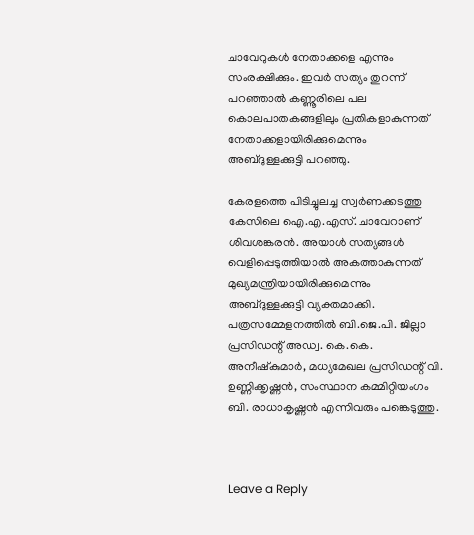ചാവേറുകള്‍ നേതാക്കളെ എന്നും സംരക്ഷിക്കും. ഇവര്‍ സത്യം തുറന്ന് പറഞ്ഞാല്‍ കണ്ണൂരിലെ പല കൊലപാതകങ്ങളിലും പ്രതികളാകുന്നത് നേതാക്കളായിരിക്കുമെന്നും അബ്ദുള്ളക്കുട്ടി പറഞ്ഞു.

കേരളത്തെ പിടിച്ചുലച്ച സ്വര്‍ണക്കടത്തു കേസിലെ ഐ.എ.എസ്. ചാവേറാണ് ശിവശങ്കരന്‍. അയാള്‍ സത്യങ്ങള്‍ വെളിപ്പെടുത്തിയാല്‍ അകത്താകുന്നത് മുഖ്യമന്ത്രിയായിരിക്കുമെന്നും അബ്ദുള്ളക്കുട്ടി വ്യക്തമാക്കി. പത്രസമ്മേളനത്തില്‍ ബി.ജെ.പി. ജില്ലാ പ്രസിഡന്റ് അഡ്വ. കെ.കെ. അനീഷ്‌കുമാര്‍, മധ്യമേഖല പ്രസിഡന്റ് വി. ഉണ്ണിക്കൃഷ്ണന്‍, സംസ്ഥാന കമ്മിറ്റിയംഗം ബി. രാധാകൃഷ്ണന്‍ എന്നിവരും പങ്കെടുത്തു.



Leave a Reply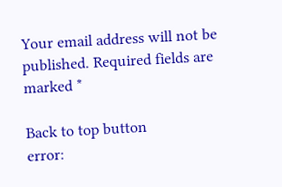Your email address will not be published. Required fields are marked *

Back to top button
error: